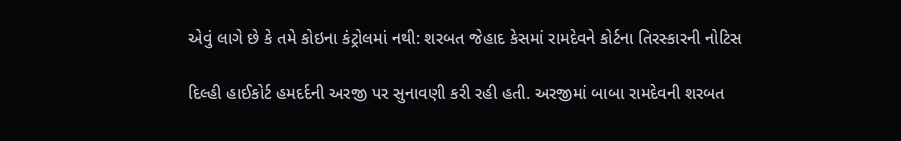એવું લાગે છે કે તમે કોઇના કંટ્રોલમાં નથી: શરબત જેહાદ કેસમાં રામદેવને કોર્ટના તિરસ્કારની નોટિસ

દિલ્હી હાઈકોર્ટ હમદર્દની અરજી પર સુનાવણી કરી રહી હતી. અરજીમાં બાબા રામદેવની શરબત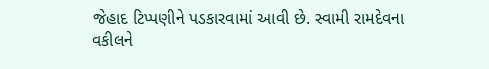જેહાદ ટિપ્પણીને પડકારવામાં આવી છે. સ્વામી રામદેવના વકીલને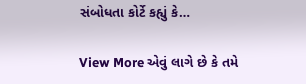સંબોધતા કોર્ટે કહ્યું કે…

View More એવું લાગે છે કે તમે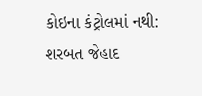કોઇના કંટ્રોલમાં નથી: શરબત જેહાદ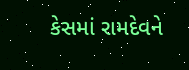કેસમાં રામદેવને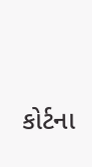કોર્ટના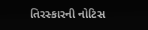તિરસ્કારની નોટિસ